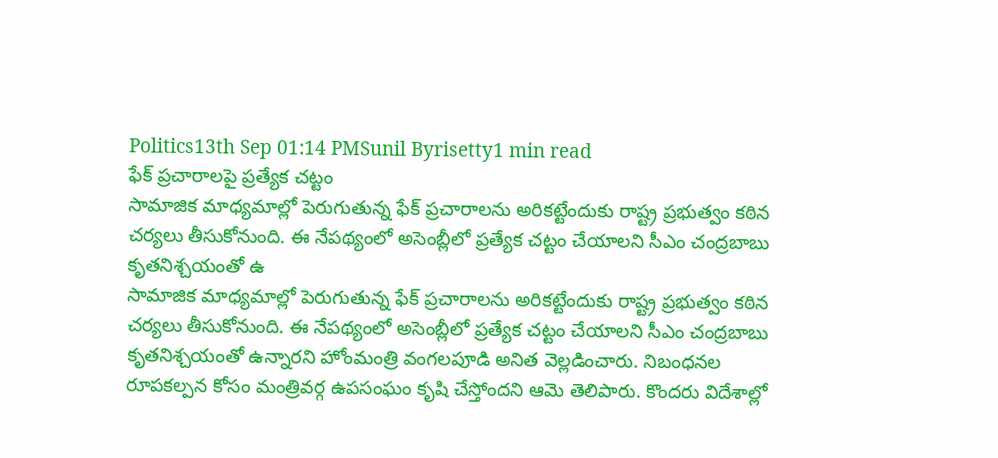Politics13th Sep 01:14 PMSunil Byrisetty1 min read
ఫేక్ ప్రచారాలపై ప్రత్యేక చట్టం
సామాజిక మాధ్యమాల్లో పెరుగుతున్న ఫేక్ ప్రచారాలను అరికట్టేందుకు రాష్ట్ర ప్రభుత్వం కఠిన చర్యలు తీసుకోనుంది. ఈ నేపథ్యంలో అసెంబ్లీలో ప్రత్యేక చట్టం చేయాలని సీఎం చంద్రబాబు కృతనిశ్చయంతో ఉ
సామాజిక మాధ్యమాల్లో పెరుగుతున్న ఫేక్ ప్రచారాలను అరికట్టేందుకు రాష్ట్ర ప్రభుత్వం కఠిన చర్యలు తీసుకోనుంది. ఈ నేపథ్యంలో అసెంబ్లీలో ప్రత్యేక చట్టం చేయాలని సీఎం చంద్రబాబు కృతనిశ్చయంతో ఉన్నారని హోంమంత్రి వంగలపూడి అనిత వెల్లడించారు. నిబంధనల రూపకల్పన కోసం మంత్రివర్గ ఉపసంఘం కృషి చేస్తోందని ఆమె తెలిపారు. కొందరు విదేశాల్లో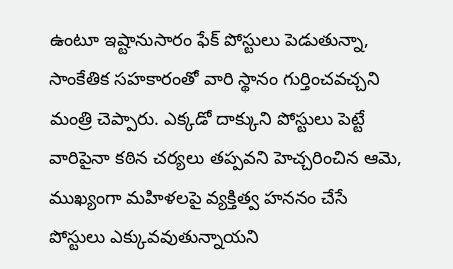ఉంటూ ఇష్టానుసారం ఫేక్ పోస్టులు పెడుతున్నా, సాంకేతిక సహకారంతో వారి స్థానం గుర్తించవచ్చని మంత్రి చెప్పారు. ఎక్కడో దాక్కుని పోస్టులు పెట్టే వారిపైనా కఠిన చర్యలు తప్పవని హెచ్చరించిన ఆమె, ముఖ్యంగా మహిళలపై వ్యక్తిత్వ హననం చేసే పోస్టులు ఎక్కువవుతున్నాయని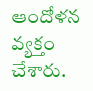ఆందోళన వ్యక్తం చేశారు.